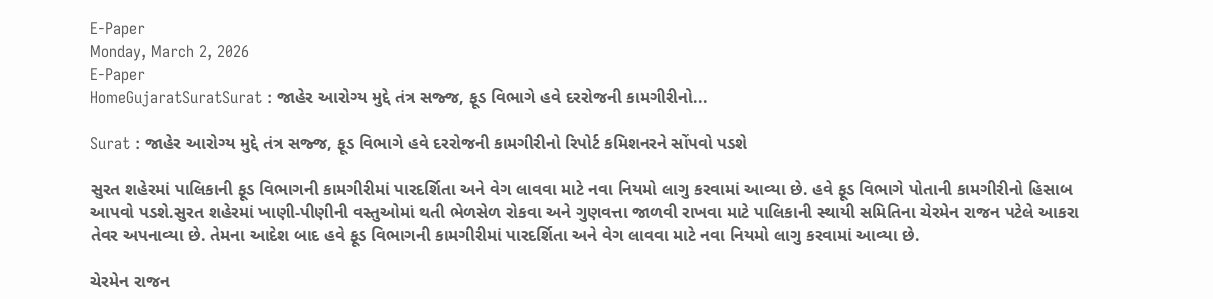E-Paper
Monday, March 2, 2026
E-Paper
HomeGujaratSuratSurat : જાહેર આરોગ્ય મુદ્દે તંત્ર સજ્જ, ફૂડ વિભાગે હવે દરરોજની કામગીરીનો...

Surat : જાહેર આરોગ્ય મુદ્દે તંત્ર સજ્જ, ફૂડ વિભાગે હવે દરરોજની કામગીરીનો રિપોર્ટ કમિશનરને સોંપવો પડશે

સુરત શહેરમાં પાલિકાની ફૂડ વિભાગની કામગીરીમાં પારદર્શિતા અને વેગ લાવવા માટે નવા નિયમો લાગુ કરવામાં આવ્યા છે. હવે ફૂડ વિભાગે પોતાની કામગીરીનો હિસાબ આપવો પડશે.સુરત શહેરમાં ખાણી-પીણીની વસ્તુઓમાં થતી ભેળસેળ રોકવા અને ગુણવત્તા જાળવી રાખવા માટે પાલિકાની સ્થાયી સમિતિના ચેરમેન રાજન પટેલે આકરા તેવર અપનાવ્યા છે. તેમના આદેશ બાદ હવે ફૂડ વિભાગની કામગીરીમાં પારદર્શિતા અને વેગ લાવવા માટે નવા નિયમો લાગુ કરવામાં આવ્યા છે.

ચેરમેન રાજન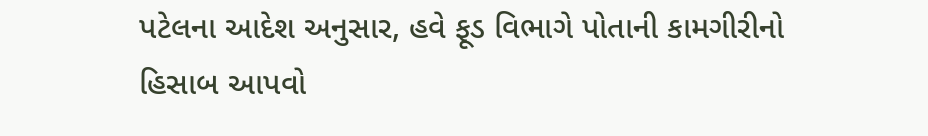પટેલના આદેશ અનુસાર, હવે ફૂડ વિભાગે પોતાની કામગીરીનો હિસાબ આપવો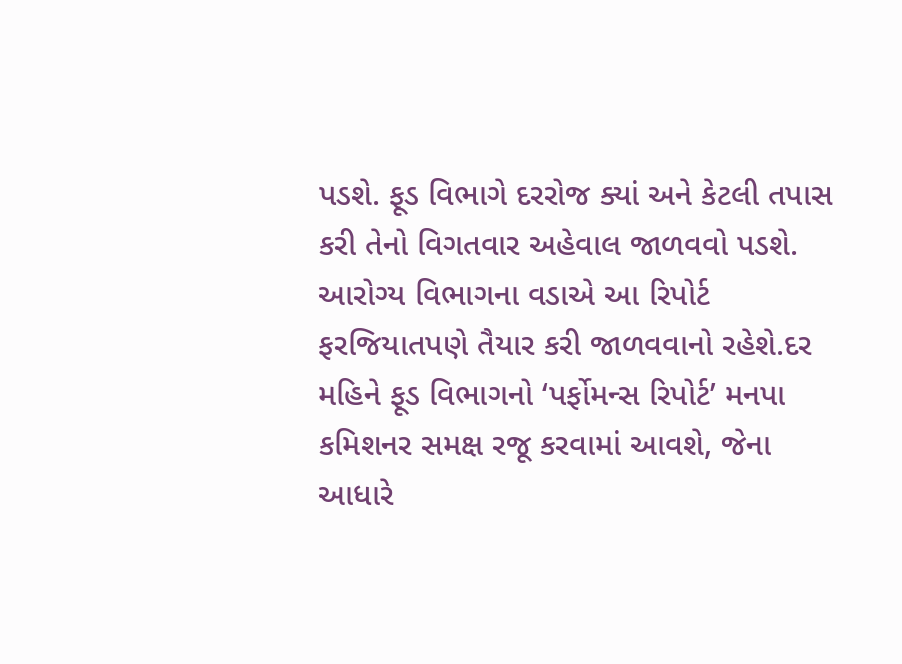પડશે. ફૂડ વિભાગે દરરોજ ક્યાં અને કેટલી તપાસ કરી તેનો વિગતવાર અહેવાલ જાળવવો પડશે. આરોગ્ય વિભાગના વડાએ આ રિપોર્ટ ફરજિયાતપણે તૈયાર કરી જાળવવાનો રહેશે.દર મહિને ફૂડ વિભાગનો ‘પર્ફોમન્સ રિપોર્ટ’ મનપા કમિશનર સમક્ષ રજૂ કરવામાં આવશે, જેના આધારે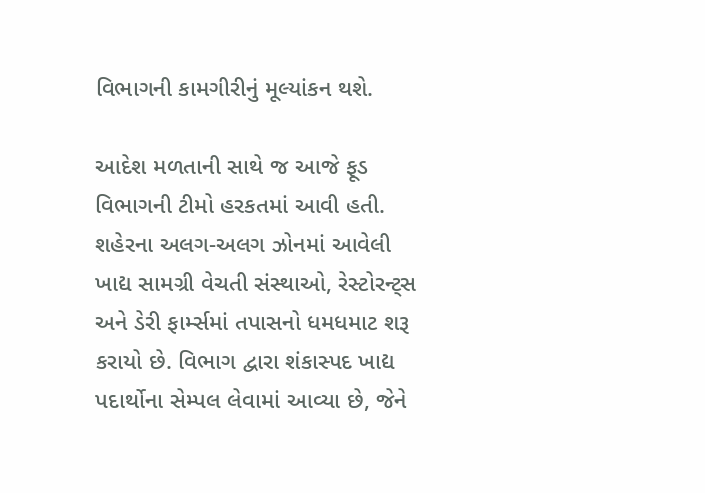વિભાગની કામગીરીનું મૂલ્યાંકન થશે.

આદેશ મળતાની સાથે જ આજે ફૂડ વિભાગની ટીમો હરકતમાં આવી હતી. શહેરના અલગ-અલગ ઝોનમાં આવેલી ખાદ્ય સામગ્રી વેચતી સંસ્થાઓ, રેસ્ટોરન્ટ્સ અને ડેરી ફાર્મ્સમાં તપાસનો ધમધમાટ શરૂ કરાયો છે. વિભાગ દ્વારા શંકાસ્પદ ખાદ્ય પદાર્થોના સેમ્પલ લેવામાં આવ્યા છે, જેને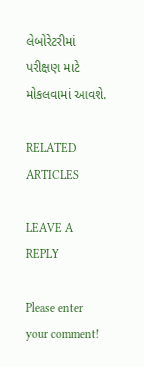લેબોરેટરીમાં પરીક્ષણ માટે મોકલવામાં આવશે.

RELATED ARTICLES

LEAVE A REPLY

Please enter your comment!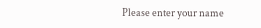Please enter your name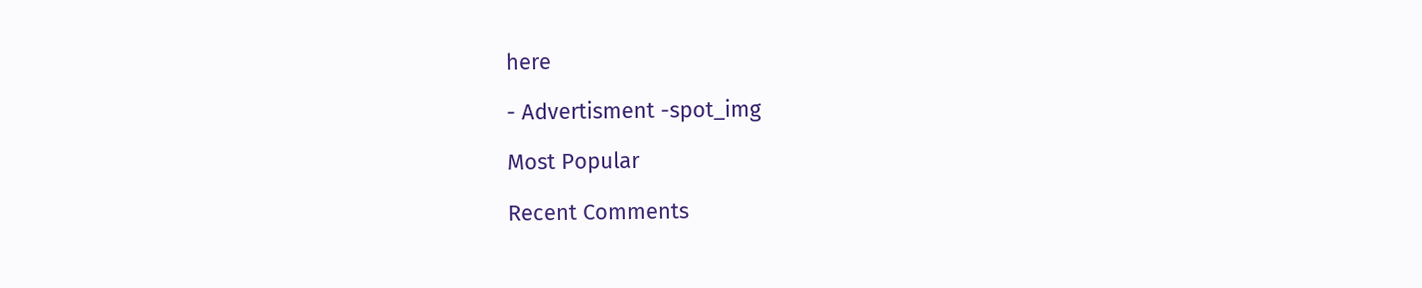here

- Advertisment -spot_img

Most Popular

Recent Comments